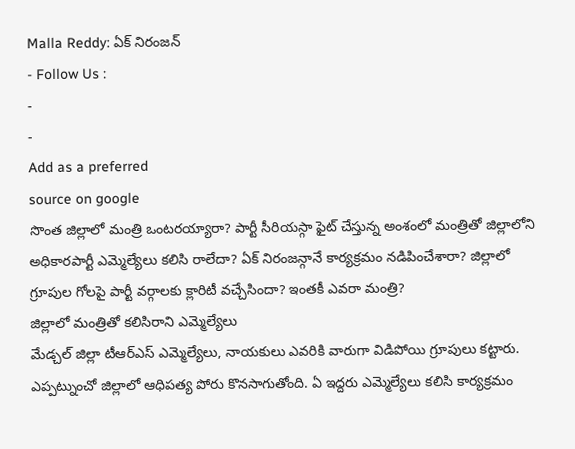Malla Reddy: ఏక్ నిరంజన్
- Follow Us :
-
-
Add as a preferred
source on google
సొంత జిల్లాలో మంత్రి ఒంటరయ్యారా? పార్టీ సీరియస్గా ఫైట్ చేస్తున్న అంశంలో మంత్రితో జిల్లాలోని అధికారపార్టీ ఎమ్మెల్యేలు కలిసి రాలేదా? ఏక్ నిరంజన్గానే కార్యక్రమం నడిపించేశారా? జిల్లాలో గ్రూపుల గోలపై పార్టీ వర్గాలకు క్లారిటీ వచ్చేసిందా? ఇంతకీ ఎవరా మంత్రి?
జిల్లాలో మంత్రితో కలిసిరాని ఎమ్మెల్యేలు
మేడ్చల్ జిల్లా టీఆర్ఎస్ ఎమ్మెల్యేలు, నాయకులు ఎవరికి వారుగా విడిపోయి గ్రూపులు కట్టారు. ఎప్పట్నుంచో జిల్లాలో ఆధిపత్య పోరు కొనసాగుతోంది. ఏ ఇద్దరు ఎమ్మెల్యేలు కలిసి కార్యక్రమం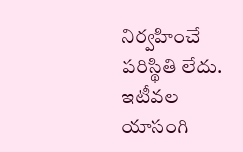నిర్వహించే పరిస్థితి లేదు. ఇటీవల యాసంగి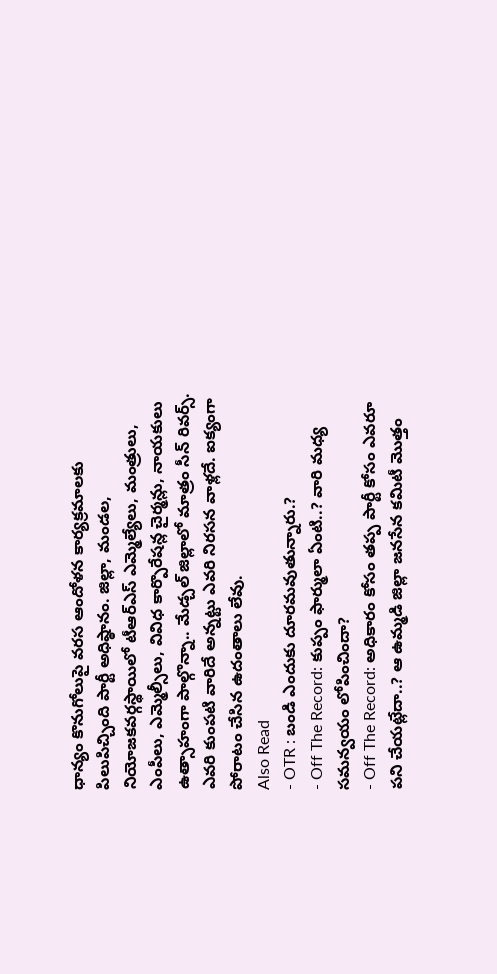ధాన్యం కొనుగోలుపై వరస ఆందోళన కార్యక్రమాలకు పిలుపిచ్చింది పార్టీ అధిష్ఠానం. జిల్లా, మండల, నియోజకవర్గస్థాయిలో టీఆర్ఎస్ ఎమ్మెల్యేలు, మంత్రులు, ఎంపీలు, ఎమ్మెల్సీలు, వివిధ కార్పొరేషన్ల చైర్మన్లు, నాయకులు ఉత్సాహంగా పాల్గొన్నా.. మేడ్చల్ జిల్లాలో మాత్రం సీన్ రివర్స్. ఎవరి కుంపటి వారిదే అన్నట్టు ఎవరి నిరసన వాళ్లదే. ఐక్యంగా పోరాటం చేసిన ఉదంతాలు లేవు.
Also Read
- OTR : బండి ఎందుకు దూరమవుతున్నారు.?
- Off The Record: కుప్పం ఫార్ములా ఏంటి..? వారి మధ్య సమన్వయం లోపించిందా?
- Off The Record: అధికారం కోసం తప్ప పార్టీ కోసం ఎవరూ పని చేయట్లేదా..? ఆ ఉమ్మడి జిల్లా జనసేన కమిటీ మొత్తం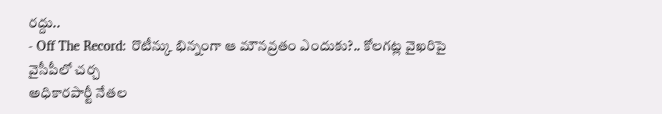రద్దు..
- Off The Record: రొటీన్కు భిన్నంగా ఆ మౌనవ్రతం ఎందుకు?.. కోలగట్ల వైఖరిపై వైసీపీలో చర్చ
అధికారపార్టీ నేతల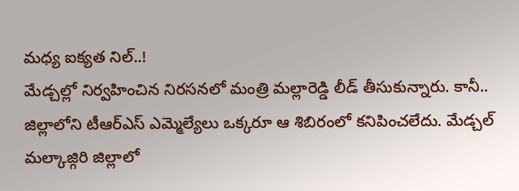మధ్య ఐక్యత నిల్..!
మేడ్చల్లో నిర్వహించిన నిరసనలో మంత్రి మల్లారెడ్డి లీడ్ తీసుకున్నారు. కానీ.. జిల్లాలోని టీఆర్ఎస్ ఎమ్మెల్యేలు ఒక్కరూ ఆ శిబిరంలో కనిపించలేదు. మేడ్చల్ మల్కాజ్గిరి జిల్లాలో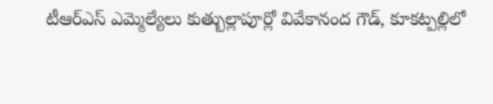టీఆర్ఎస్ ఎమ్మెల్యేలు కుత్బుల్లాపూర్లో వివేకానంద గౌడ్, కూకట్పల్లిలో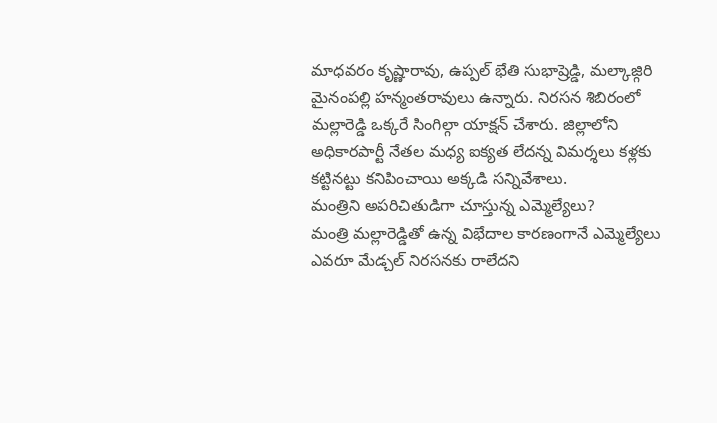మాధవరం కృష్ణారావు, ఉప్పల్ భేతి సుభాష్రెడ్డి, మల్కాజ్గిరి మైనంపల్లి హన్మంతరావులు ఉన్నారు. నిరసన శిబిరంలో మల్లారెడ్డి ఒక్కరే సింగిల్గా యాక్షన్ చేశారు. జిల్లాలోని అధికారపార్టీ నేతల మధ్య ఐక్యత లేదన్న విమర్శలు కళ్లకు కట్టినట్టు కనిపించాయి అక్కడి సన్నివేశాలు.
మంత్రిని అపరిచితుడిగా చూస్తున్న ఎమ్మెల్యేలు?
మంత్రి మల్లారెడ్డితో ఉన్న విభేదాల కారణంగానే ఎమ్మెల్యేలు ఎవరూ మేడ్చల్ నిరసనకు రాలేదని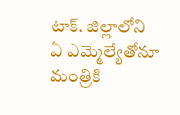టాక్. జిల్లాలోని ఏ ఎమ్మెల్యేతోనూ మంత్రికి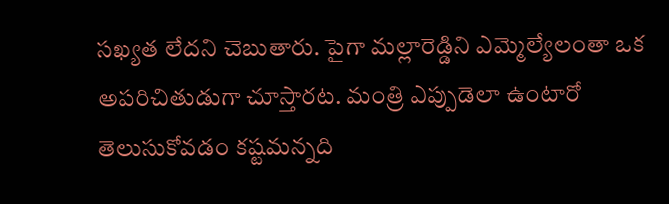సఖ్యత లేదని చెబుతారు. పైగా మల్లారెడ్డిని ఎమ్మెల్యేలంతా ఒక అపరిచితుడుగా చూస్తారట. మంత్రి ఎప్పుడెలా ఉంటారో తెలుసుకోవడం కష్టమన్నది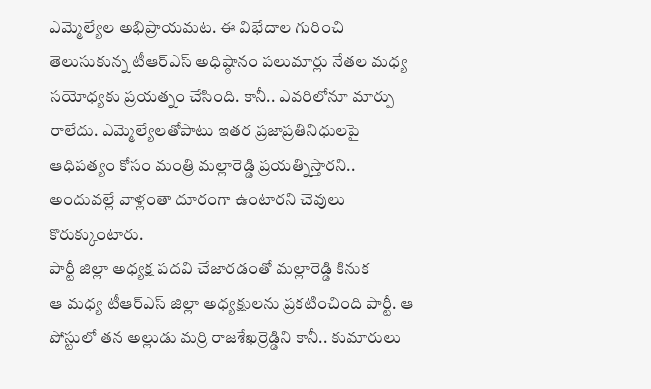ఎమ్మెల్యేల అభిప్రాయమట. ఈ విభేదాల గురించి తెలుసుకున్న టీఆర్ఎస్ అధిష్ఠానం పలుమార్లు నేతల మధ్య సయోధ్యకు ప్రయత్నం చేసింది. కానీ.. ఎవరిలోనూ మార్పు రాలేదు. ఎమ్మెల్యేలతోపాటు ఇతర ప్రజాప్రతినిధులపై ఆధిపత్యం కోసం మంత్రి మల్లారెడ్డి ప్రయత్నిస్తారని.. అందువల్లే వాళ్లంతా దూరంగా ఉంటారని చెవులు కొరుక్కుంటారు.
పార్టీ జిల్లా అధ్యక్ష పదవి చేజారడంతో మల్లారెడ్డి కినుక
ఆ మధ్య టీఆర్ఎస్ జిల్లా అధ్యక్షులను ప్రకటించింది పార్టీ. ఆ పోస్టులో తన అల్లుడు మర్రి రాజశేఖర్రెడ్డిని కానీ.. కుమారులు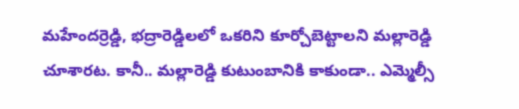మహేందర్రెడ్డి, భద్రారెడ్డిలలో ఒకరిని కూర్చోబెట్టాలని మల్లారెడ్డి చూశారట. కానీ.. మల్లారెడ్డి కుటుంబానికి కాకుండా.. ఎమ్మెల్సీ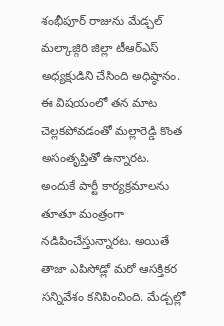శంభీపూర్ రాజును మేడ్చల్ మల్కాజ్గిరి జిల్లా టీఆర్ఎస్ అధ్యక్షుడిని చేసింది అధిష్ఠానం. ఈ విషయంలో తన మాట చెల్లకపోవడంతో మల్లారెడ్డి కొంత అసంతృప్తితో ఉన్నారట. అందుకే పార్టీ కార్యక్రమాలను తూతూ మంత్రంగా నడిపించేస్తున్నారట. అయితే తాజా ఎపిసోడ్లో మరో ఆసక్తికర సన్నివేశం కనిపించింది. మేడ్చల్లో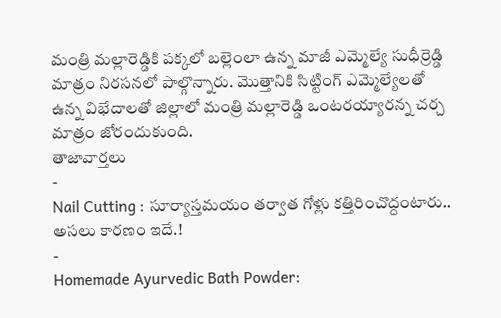మంత్రి మల్లారెడ్డికి పక్కలో బల్లెంలా ఉన్న మాజీ ఎమ్మెల్యే సుధీర్రెడ్డి మాత్రం నిరసనలో పాల్గొన్నారు. మొత్తానికి సిట్టింగ్ ఎమ్మెల్యేలతో ఉన్న విభేదాలతో జిల్లాలో మంత్రి మల్లారెడ్డి ఒంటరయ్యారన్న చర్చ మాత్రం జోరందుకుంది.
తాజావార్తలు
-
Nail Cutting : సూర్యాస్తమయం తర్వాత గోళ్లు కత్తిరించొద్దంటారు.. అసలు కారణం ఇదే.!
-
Homemade Ayurvedic Bath Powder: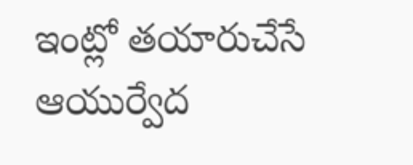ఇంట్లో తయారుచేసే ఆయుర్వేద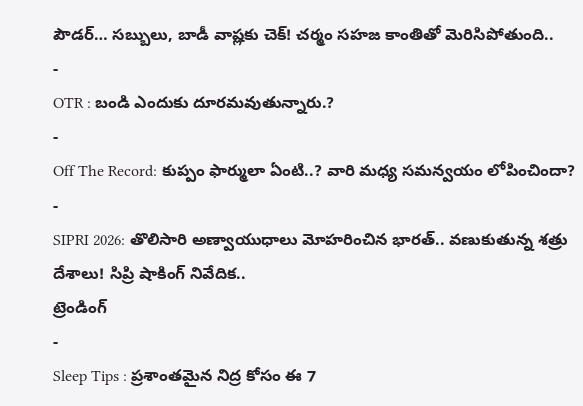పౌడర్… సబ్బులు, బాడీ వాష్లకు చెక్! చర్మం సహజ కాంతితో మెరిసిపోతుంది..
-
OTR : బండి ఎందుకు దూరమవుతున్నారు.?
-
Off The Record: కుప్పం ఫార్ములా ఏంటి..? వారి మధ్య సమన్వయం లోపించిందా?
-
SIPRI 2026: తొలిసారి అణ్వాయుధాలు మోహరించిన భారత్.. వణుకుతున్న శత్రు దేశాలు! సిప్రి షాకింగ్ నివేదిక..
ట్రెండింగ్
-
Sleep Tips : ప్రశాంతమైన నిద్ర కోసం ఈ 7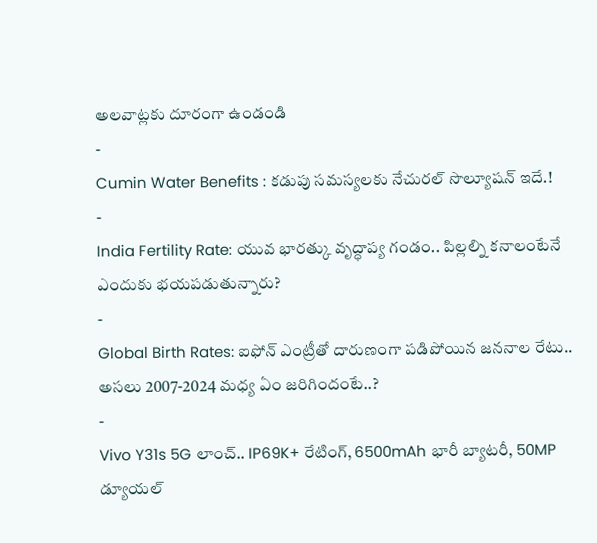అలవాట్లకు దూరంగా ఉండండి
-
Cumin Water Benefits : కడుపు సమస్యలకు నేచురల్ సొల్యూషన్ ఇదే.!
-
India Fertility Rate: యువ భారత్కు వృద్ధాప్య గండం.. పిల్లల్ని కనాలంటేనే ఎందుకు భయపడుతున్నారు?
-
Global Birth Rates: ఐఫోన్ ఎంట్రీతో దారుణంగా పడిపోయిన జననాల రేటు.. అసలు 2007-2024 మధ్య ఏం జరిగిందంటే..?
-
Vivo Y31s 5G లాంచ్.. IP69K+ రేటింగ్, 6500mAh భారీ బ్యాటరీ, 50MP డ్యూయల్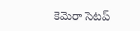కెమెరా సెటప్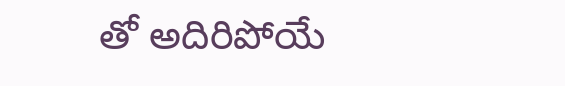తో అదిరిపోయే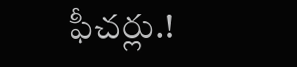ఫీచర్లు.!